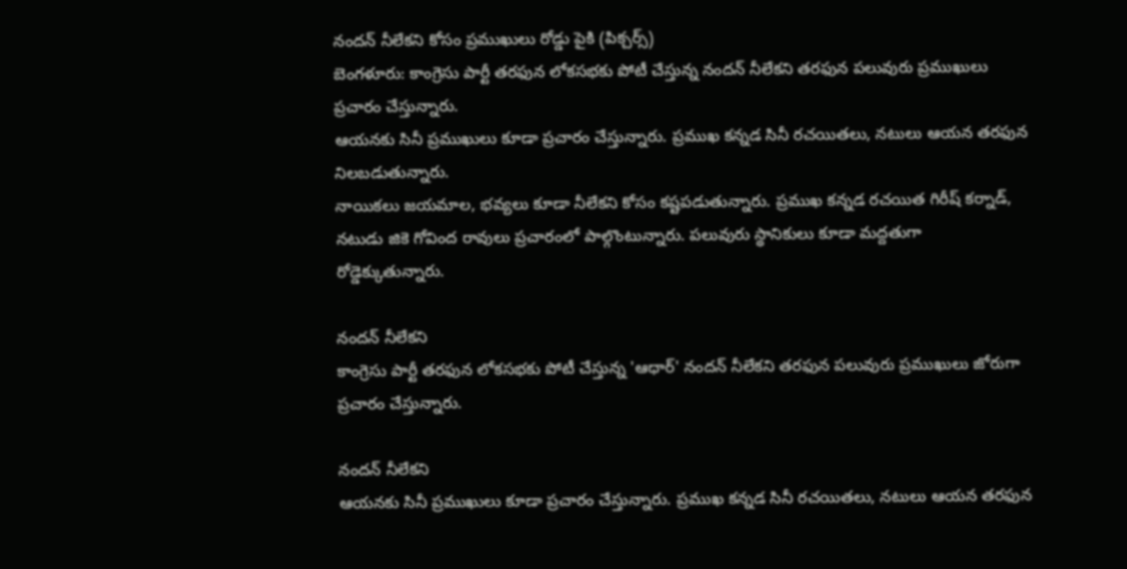నందన్ నీలేకని కోసం ప్రముఖులు రోడ్డు పైకి (పిక్చర్స్)
బెంగళూరు: కాంగ్రెసు పార్టీ తరఫున లోకసభకు పోటీ చేస్తున్న నందన్ నీలేకని తరఫున పలువురు ప్రముఖులు ప్రచారం చేస్తున్నారు.
ఆయనకు సినీ ప్రముఖులు కూడా ప్రచారం చేస్తున్నారు. ప్రముఖ కన్నడ సినీ రచయితలు, నటులు ఆయన తరఫున నిలబడుతున్నారు.
నాయికలు జయమాల, భవ్యలు కూడా నీలేకని కోసం కష్టపడుతున్నారు. ప్రముఖ కన్నడ రచయిత గిరీష్ కర్నాడ్, నటుడు జికె గోవింద రావులు ప్రచారంలో పాల్గొంటున్నారు. పలువురు స్థానికులు కూడా మద్దతుగా రోడ్డెక్కుతున్నారు.

నందన్ నీలేకని
కాంగ్రెసు పార్టీ తరఫున లోకసభకు పోటీ చేస్తున్న 'ఆధార్' నందన్ నీలేకని తరఫున పలువురు ప్రముఖులు జోరుగా ప్రచారం చేస్తున్నారు.

నందన్ నీలేకని
ఆయనకు సినీ ప్రముఖులు కూడా ప్రచారం చేస్తున్నారు. ప్రముఖ కన్నడ సినీ రచయితలు, నటులు ఆయన తరఫున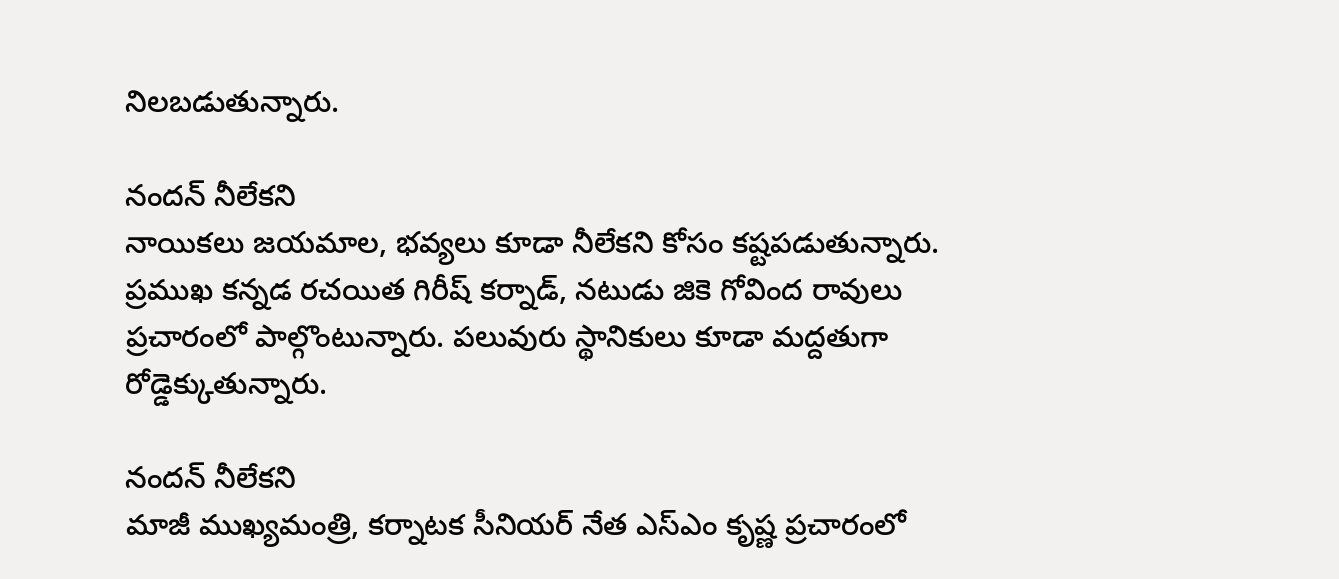నిలబడుతున్నారు.

నందన్ నీలేకని
నాయికలు జయమాల, భవ్యలు కూడా నీలేకని కోసం కష్టపడుతున్నారు. ప్రముఖ కన్నడ రచయిత గిరీష్ కర్నాడ్, నటుడు జికె గోవింద రావులు ప్రచారంలో పాల్గొంటున్నారు. పలువురు స్థానికులు కూడా మద్దతుగా రోడ్డెక్కుతున్నారు.

నందన్ నీలేకని
మాజీ ముఖ్యమంత్రి, కర్నాటక సీనియర్ నేత ఎస్ఎం కృష్ణ ప్రచారంలో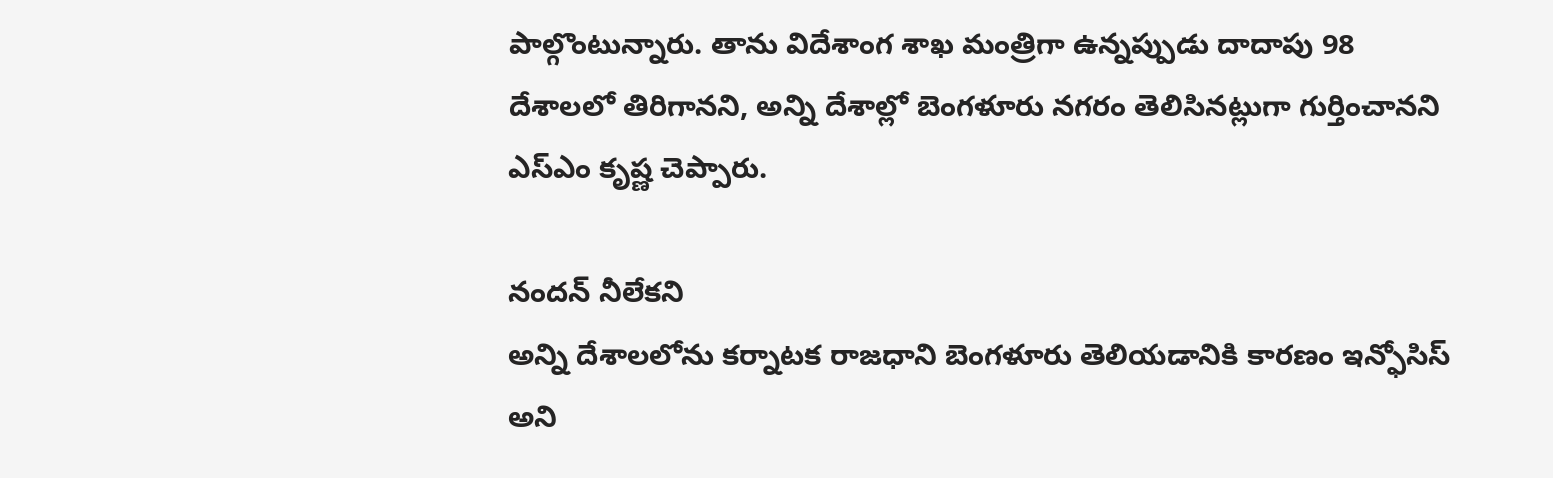పాల్గొంటున్నారు. తాను విదేశాంగ శాఖ మంత్రిగా ఉన్నప్పుడు దాదాపు 98 దేశాలలో తిరిగానని, అన్ని దేశాల్లో బెంగళూరు నగరం తెలిసినట్లుగా గుర్తించానని ఎస్ఎం కృష్ణ చెప్పారు.

నందన్ నీలేకని
అన్ని దేశాలలోను కర్నాటక రాజధాని బెంగళూరు తెలియడానికి కారణం ఇన్ఫోసిస్ అని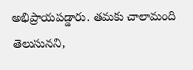అభిప్రాయపడ్డారు. తమకు చాలామంది తెలుసునని,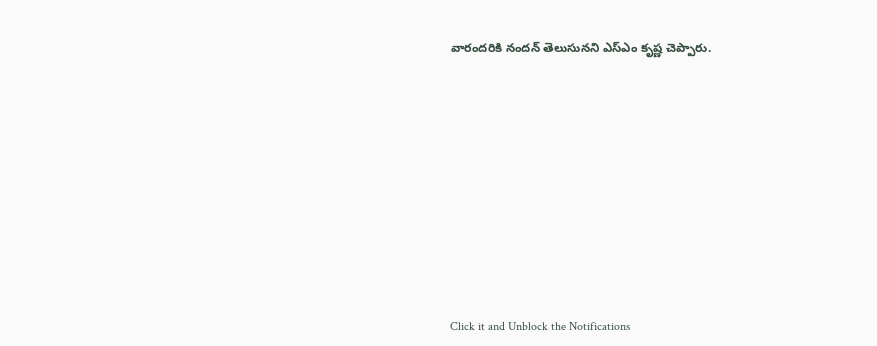వారందరికి నందన్ తెలుసునని ఎస్ఎం కృష్ణ చెప్పారు.












Click it and Unblock the Notifications